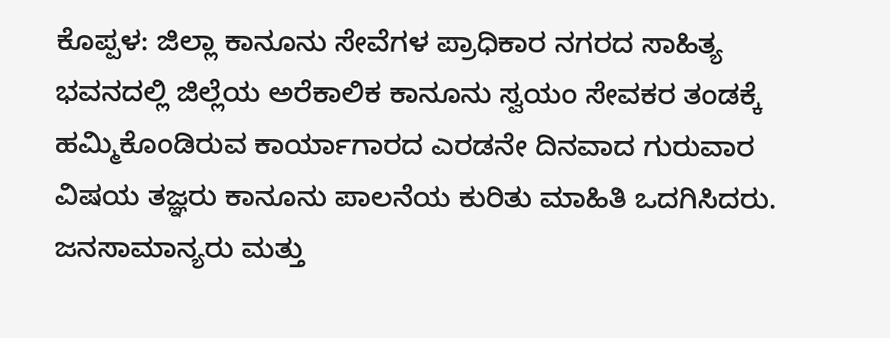ಕೊಪ್ಪಳ: ಜಿಲ್ಲಾ ಕಾನೂನು ಸೇವೆಗಳ ಪ್ರಾಧಿಕಾರ ನಗರದ ಸಾಹಿತ್ಯ ಭವನದಲ್ಲಿ ಜಿಲ್ಲೆಯ ಅರೆಕಾಲಿಕ ಕಾನೂನು ಸ್ವಯಂ ಸೇವಕರ ತಂಡಕ್ಕೆ ಹಮ್ಮಿಕೊಂಡಿರುವ ಕಾರ್ಯಾಗಾರದ ಎರಡನೇ ದಿನವಾದ ಗುರುವಾರ ವಿಷಯ ತಜ್ಞರು ಕಾನೂನು ಪಾಲನೆಯ ಕುರಿತು ಮಾಹಿತಿ ಒದಗಿಸಿದರು.
ಜನಸಾಮಾನ್ಯರು ಮತ್ತು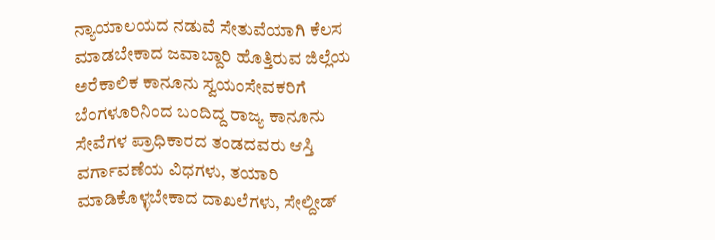ನ್ಯಾಯಾಲಯದ ನಡುವೆ ಸೇತುವೆಯಾಗಿ ಕೆಲಸ ಮಾಡಬೇಕಾದ ಜವಾಬ್ದಾರಿ ಹೊತ್ತಿರುವ ಜಿಲ್ಲೆಯ ಅರೆಕಾಲಿಕ ಕಾನೂನು ಸ್ವಯಂಸೇವಕರಿಗೆ ಬೆಂಗಳೂರಿನಿಂದ ಬಂದಿದ್ದ ರಾಜ್ಯ ಕಾನೂನು ಸೇವೆಗಳ ಪ್ರಾಧಿಕಾರದ ತಂಡದವರು ಆಸ್ತಿ ವರ್ಗಾವಣೆಯ ವಿಧಗಳು, ತಯಾರಿ ಮಾಡಿಕೊಳ್ಳಬೇಕಾದ ದಾಖಲೆಗಳು, ಸೇಲ್ದೀಡ್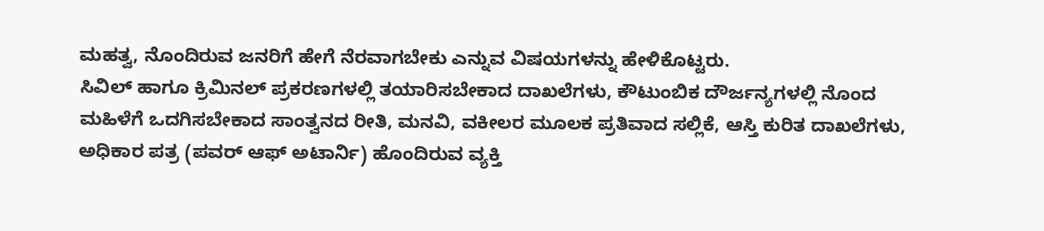ಮಹತ್ವ, ನೊಂದಿರುವ ಜನರಿಗೆ ಹೇಗೆ ನೆರವಾಗಬೇಕು ಎನ್ನುವ ವಿಷಯಗಳನ್ನು ಹೇಳಿಕೊಟ್ಟರು.
ಸಿವಿಲ್ ಹಾಗೂ ಕ್ರಿಮಿನಲ್ ಪ್ರಕರಣಗಳಲ್ಲಿ ತಯಾರಿಸಬೇಕಾದ ದಾಖಲೆಗಳು, ಕೌಟುಂಬಿಕ ದೌರ್ಜನ್ಯಗಳಲ್ಲಿ ನೊಂದ ಮಹಿಳೆಗೆ ಒದಗಿಸಬೇಕಾದ ಸಾಂತ್ವನದ ರೀತಿ, ಮನವಿ, ವಕೀಲರ ಮೂಲಕ ಪ್ರತಿವಾದ ಸಲ್ಲಿಕೆ, ಆಸ್ತಿ ಕುರಿತ ದಾಖಲೆಗಳು, ಅಧಿಕಾರ ಪತ್ರ (ಪವರ್ ಆಫ್ ಅಟಾರ್ನಿ) ಹೊಂದಿರುವ ವ್ಯಕ್ತಿ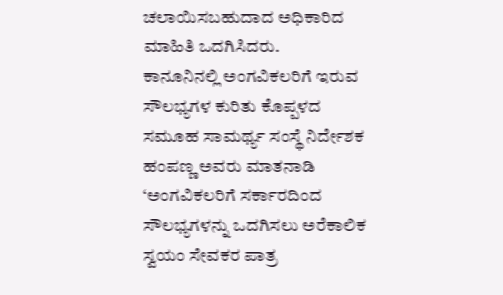ಚಲಾಯಿಸಬಹುದಾದ ಅಧಿಕಾರಿದ ಮಾಹಿತಿ ಒದಗಿಸಿದರು.
ಕಾನೂನಿನಲ್ಲಿ ಅಂಗವಿಕಲರಿಗೆ ಇರುವ ಸೌಲಭ್ಯಗಳ ಕುರಿತು ಕೊಪ್ಪಳದ ಸಮೂಹ ಸಾಮರ್ಥ್ಯ ಸಂಸ್ಥೆ ನಿರ್ದೇಶಕ ಹಂಪಣ್ಣ ಅವರು ಮಾತನಾಡಿ ‘ಅಂಗವಿಕಲರಿಗೆ ಸರ್ಕಾರದಿಂದ ಸೌಲಭ್ಯಗಳನ್ನು ಒದಗಿಸಲು ಅರೆಕಾಲಿಕ ಸ್ವಯಂ ಸೇವಕರ ಪಾತ್ರ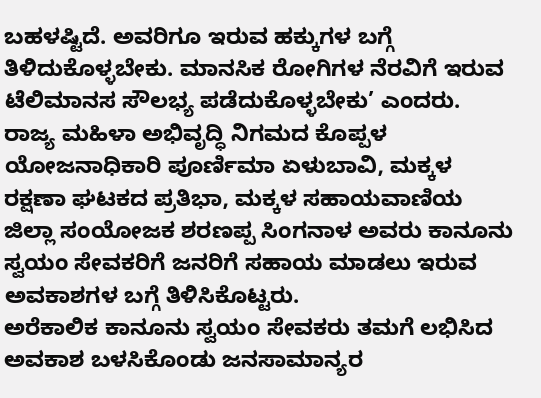ಬಹಳಷ್ಟಿದೆ. ಅವರಿಗೂ ಇರುವ ಹಕ್ಕುಗಳ ಬಗ್ಗೆ ತಿಳಿದುಕೊಳ್ಳಬೇಕು. ಮಾನಸಿಕ ರೋಗಿಗಳ ನೆರವಿಗೆ ಇರುವ ಟೆಲಿಮಾನಸ ಸೌಲಭ್ಯ ಪಡೆದುಕೊಳ್ಳಬೇಕು’ ಎಂದರು.
ರಾಜ್ಯ ಮಹಿಳಾ ಅಭಿವೃದ್ಧಿ ನಿಗಮದ ಕೊಪ್ಪಳ ಯೋಜನಾಧಿಕಾರಿ ಪೂರ್ಣಿಮಾ ಏಳುಬಾವಿ, ಮಕ್ಕಳ ರಕ್ಷಣಾ ಘಟಕದ ಪ್ರತಿಭಾ, ಮಕ್ಕಳ ಸಹಾಯವಾಣಿಯ ಜಿಲ್ಲಾ ಸಂಯೋಜಕ ಶರಣಪ್ಪ ಸಿಂಗನಾಳ ಅವರು ಕಾನೂನು ಸ್ವಯಂ ಸೇವಕರಿಗೆ ಜನರಿಗೆ ಸಹಾಯ ಮಾಡಲು ಇರುವ ಅವಕಾಶಗಳ ಬಗ್ಗೆ ತಿಳಿಸಿಕೊಟ್ಟರು.
ಅರೆಕಾಲಿಕ ಕಾನೂನು ಸ್ವಯಂ ಸೇವಕರು ತಮಗೆ ಲಭಿಸಿದ ಅವಕಾಶ ಬಳಸಿಕೊಂಡು ಜನಸಾಮಾನ್ಯರ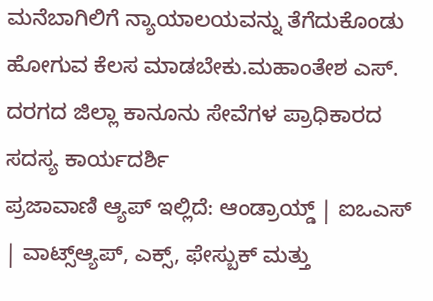ಮನೆಬಾಗಿಲಿಗೆ ನ್ಯಾಯಾಲಯವನ್ನು ತೆಗೆದುಕೊಂಡು ಹೋಗುವ ಕೆಲಸ ಮಾಡಬೇಕು.ಮಹಾಂತೇಶ ಎಸ್. ದರಗದ ಜಿಲ್ಲಾ ಕಾನೂನು ಸೇವೆಗಳ ಪ್ರಾಧಿಕಾರದ ಸದಸ್ಯ ಕಾರ್ಯದರ್ಶಿ
ಪ್ರಜಾವಾಣಿ ಆ್ಯಪ್ ಇಲ್ಲಿದೆ: ಆಂಡ್ರಾಯ್ಡ್ | ಐಒಎಸ್ | ವಾಟ್ಸ್ಆ್ಯಪ್, ಎಕ್ಸ್, ಫೇಸ್ಬುಕ್ ಮತ್ತು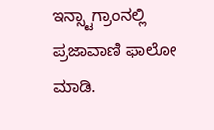ಇನ್ಸ್ಟಾಗ್ರಾಂನಲ್ಲಿ ಪ್ರಜಾವಾಣಿ ಫಾಲೋ ಮಾಡಿ.